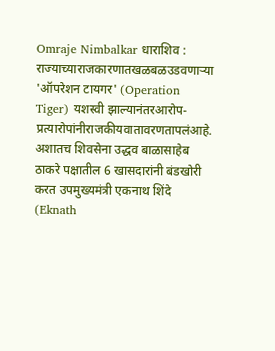Omraje Nimbalkar धाराशिव : राज्याच्याराजकारणातखळबळउडवणाऱ्या 'ऑपरेशन टायगर' (Operation Tiger) यशस्वी झाल्यानंतरआरोप-प्रत्यारोपांनीराजकीयवातावरणतापलंआहे. अशातच शिवसेना उद्धव बाळासाहेब ठाकरे पक्षातील 6 खासदारांनी बंडखोरी करत उपमुख्यमंत्री एकनाथ शिंदे (Eknath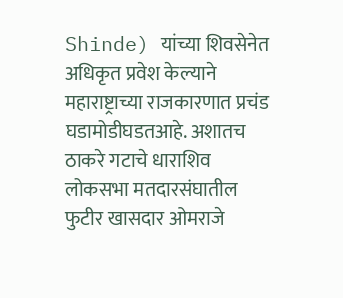Shinde) यांच्या शिवसेनेत अधिकृत प्रवेश केल्याने महाराष्ट्राच्या राजकारणात प्रचंड घडामोडीघडतआहे. अशातच ठाकरे गटाचे धाराशिव लोकसभा मतदारसंघातील फुटीर खासदार ओमराजे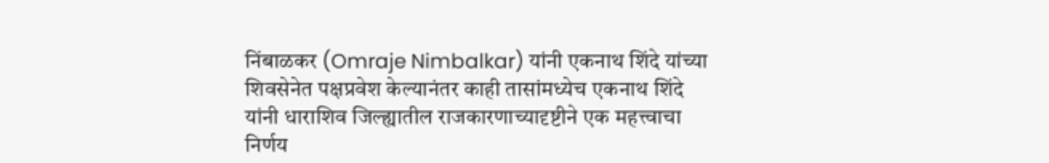निंबाळकर (Omraje Nimbalkar) यांनी एकनाथ शिंदे यांच्या शिवसेनेत पक्षप्रवेश केल्यानंतर काही तासांमध्येच एकनाथ शिंदे यांनी धाराशिव जिल्ह्यातील राजकारणाच्यादृष्टीने एक महत्त्वाचा निर्णय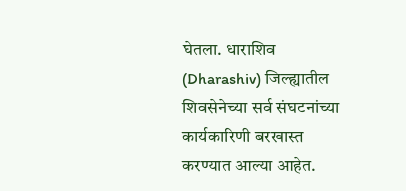घेतला. धाराशिव (Dharashiv) जिल्ह्यातील शिवसेनेच्या सर्व संघटनांच्या कार्यकारिणी बरखास्त करण्यात आल्या आहेत.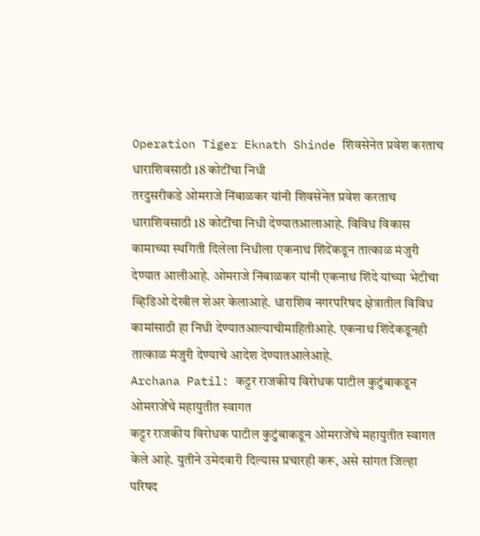Operation Tiger Eknath Shinde शिवसेनेत प्रवेश करताच धाराशिवसाठी 18 कोटींचा निधी
तरदुसरीकडे ओमराजे निंबाळकर यांनी शिवसेनेत प्रवेश करताच धाराशिवसाठी 18 कोटींचा निधी देण्यातआलाआहे. विविध विकास कामाच्या स्थगिती दिलेला निधीला एकनाथ शिंदेंकडून तात्काळ मंजुरी देण्यात आलीआहे. ओमराजे निंबाळकर यांनी एकनाथ शिंदे यांच्या भेटीचा व्हिडिओ देखील शेअर केलाआहे. धाराशिव नगरपरिषद क्षेत्रातील विविध कामांसाठी हा निधी देण्यातआल्याचीमाहितीआहे. एकनाथ शिंदेंकडूनही तात्काळ मंजुरी देण्याचे आदेश देण्यातआलेआहे.
Archana Patil: कट्टर राजकीय विरोधक पाटील कुटुंबाकडून ओमराजेंचे महायुतीत स्वागत
कट्टर राजकीय विरोधक पाटील कुटुंबाकडून ओमराजेंचे महायुतीत स्वागत केले आहे. युतीने उमेदवारी दिल्यास प्रचारही करू, असे सांगत जिल्हा परिषद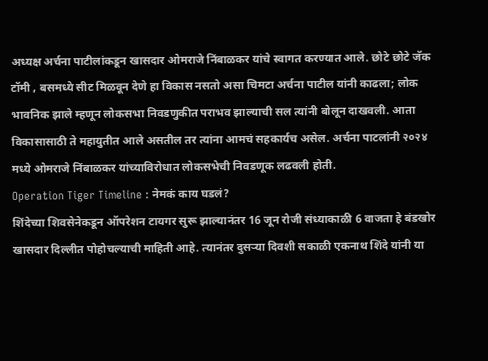अध्यक्ष अर्चना पाटीलांकडून खासदार ओमराजे निंबाळकर यांचे स्वागत करण्यात आले. छोटे छोटे जॅक टॉमी , बसमध्ये सीट मिळवून देणे हा विकास नसतो असा चिमटा अर्चना पाटील यांनी काढला; लोक भावनिक झाले म्हणून लोकसभा निवडणुकीत पराभव झाल्याची सल त्यांनी बोलून दाखवली. आता विकासासाठी ते महायुतीत आले असतील तर त्यांना आमचं सहकार्यच असेल. अर्चना पाटलांनी २०२४ मध्ये ओमराजे निंबाळकर यांच्याविरोधात लोकसभेची निवडणूक लढवली होती.
Operation Tiger Timeline : नेमकं काय घडलं?
शिंदेच्या शिवसेनेकडून ऑपरेशन टायगर सुरू झाल्यानंतर 16 जून रोजी संध्याकाळी 6 वाजता हे बंडखोर खासदार दिल्लीत पोहोचल्याची माहिती आहे. त्यानंतर दुसऱ्या दिवशी सकाळी एकनाथ शिंदे यांनी या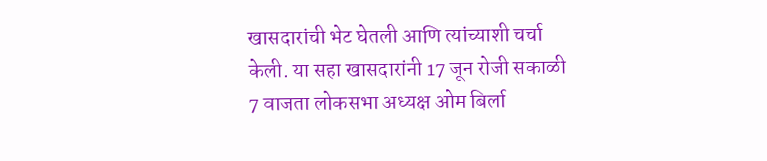खासदारांची भेट घेतली आणि त्यांच्याशी चर्चा केली. या सहा खासदारांनी 17 जून रोजी सकाळी 7 वाजता लोकसभा अध्यक्ष ओम बिर्ला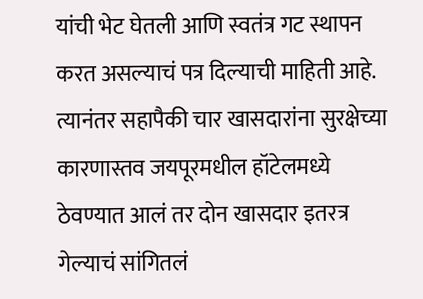यांची भेट घेतली आणि स्वतंत्र गट स्थापन करत असल्याचं पत्र दिल्याची माहिती आहे. त्यानंतर सहापैकी चार खासदारांना सुरक्षेच्या कारणास्तव जयपूरमधील हॉटेलमध्ये ठेवण्यात आलं तर दोन खासदार इतरत्र गेल्याचं सांगितलं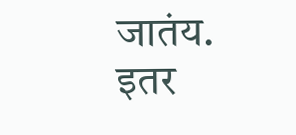जातंय.
इतर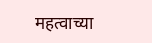महत्वाच्या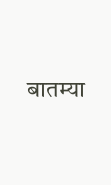बातम्या